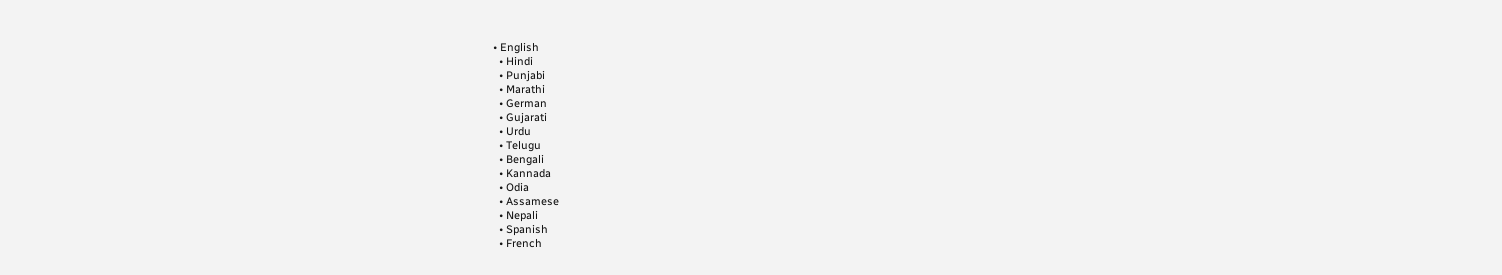• English
  • Hindi
  • Punjabi
  • Marathi
  • German
  • Gujarati
  • Urdu
  • Telugu
  • Bengali
  • Kannada
  • Odia
  • Assamese
  • Nepali
  • Spanish
  • French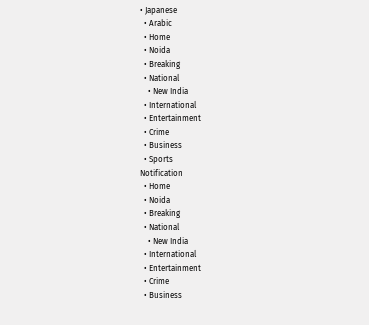• Japanese
  • Arabic
  • Home
  • Noida
  • Breaking
  • National
    • New India
  • International
  • Entertainment
  • Crime
  • Business
  • Sports
Notification
  • Home
  • Noida
  • Breaking
  • National
    • New India
  • International
  • Entertainment
  • Crime
  • Business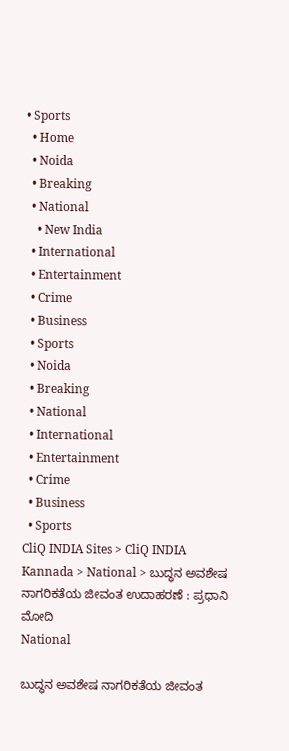• Sports
  • Home
  • Noida
  • Breaking
  • National
    • New India
  • International
  • Entertainment
  • Crime
  • Business
  • Sports
  • Noida
  • Breaking
  • National
  • International
  • Entertainment
  • Crime
  • Business
  • Sports
CliQ INDIA Sites > CliQ INDIA Kannada > National > ಬುದ್ಧನ ಅವಶೇಷ ನಾಗರಿಕತೆಯ ಜೀವಂತ ಉದಾಹರಣೆ : ಪ್ರಧಾನಿ ಮೋದಿ
National

ಬುದ್ಧನ ಅವಶೇಷ ನಾಗರಿಕತೆಯ ಜೀವಂತ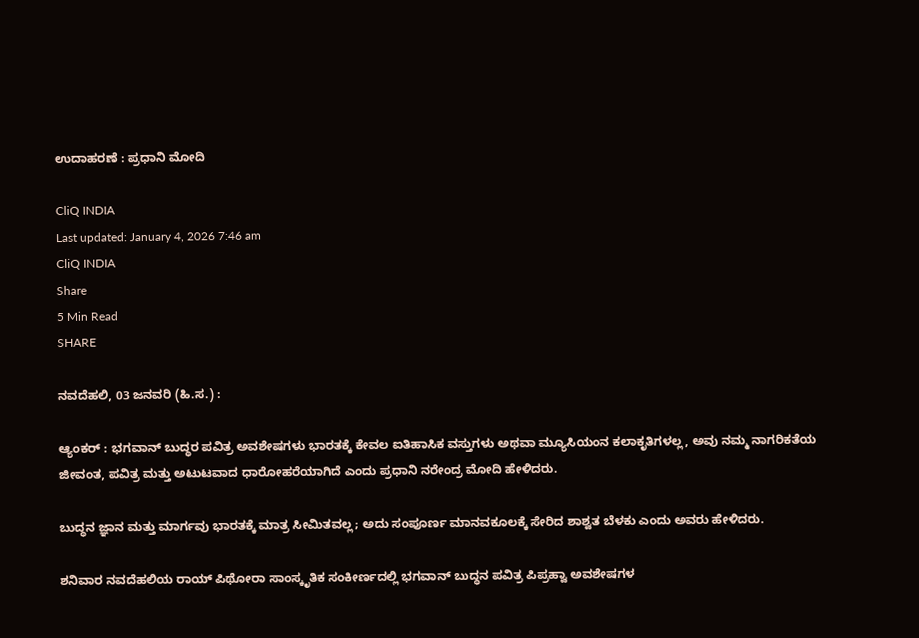ಉದಾಹರಣೆ : ಪ್ರಧಾನಿ ಮೋದಿ

CliQ INDIA
Last updated: January 4, 2026 7:46 am
CliQ INDIA
Share
5 Min Read
SHARE

ನವದೆಹಲಿ, 03 ಜನವರಿ (ಹಿ.ಸ.) :

ಆ್ಯಂಕರ್ : ಭಗವಾನ್ ಬುದ್ಧರ ಪವಿತ್ರ ಅವಶೇಷಗಳು ಭಾರತಕ್ಕೆ ಕೇವಲ ಐತಿಹಾಸಿಕ ವಸ್ತುಗಳು ಅಥವಾ ಮ್ಯೂಸಿಯಂನ ಕಲಾಕೃತಿಗಳಲ್ಲ, ಅವು ನಮ್ಮ ನಾಗರಿಕತೆಯ ಜೀವಂತ, ಪವಿತ್ರ ಮತ್ತು ಅಟುಟವಾದ ಧಾರೋಹರೆಯಾಗಿದೆ ಎಂದು ಪ್ರಧಾನಿ ನರೇಂದ್ರ ಮೋದಿ ಹೇಳಿದರು.

ಬುದ್ಧನ ಜ್ಞಾನ ಮತ್ತು ಮಾರ್ಗವು ಭಾರತಕ್ಕೆ ಮಾತ್ರ ಸೀಮಿತವಲ್ಲ; ಅದು ಸಂಪೂರ್ಣ ಮಾನವಕೂಲಕ್ಕೆ ಸೇರಿದ ಶಾಶ್ವತ ಬೆಳಕು ಎಂದು ಅವರು ಹೇಳಿದರು.

ಶನಿವಾರ ನವದೆಹಲಿಯ ರಾಯ್ ಪಿಥೋರಾ ಸಾಂಸ್ಕೃತಿಕ ಸಂಕೀರ್ಣದಲ್ಲಿ ಭಗವಾನ್ ಬುದ್ಧನ ಪವಿತ್ರ ಪಿಪ್ರಹ್ವಾ ಅವಶೇಷಗಳ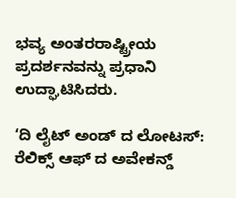ಭವ್ಯ ಅಂತರರಾಷ್ಟ್ರೀಯ ಪ್ರದರ್ಶನವನ್ನು ಪ್ರಧಾನಿ ಉದ್ಘಾಟಿಸಿದರು.

‘ದಿ ಲೈಟ್ ಅಂಡ್ ದ ಲೋಟಸ್: ರೆಲಿಕ್ಸ್ ಆಫ್ ದ ಅವೇಕನ್ಡ್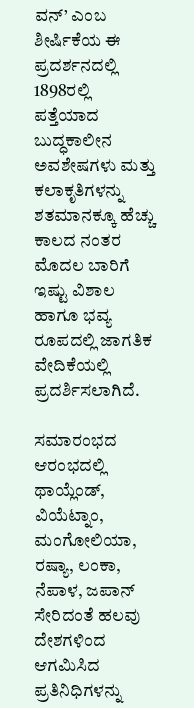ವನ್’ ಎಂಬ ಶೀರ್ಷಿಕೆಯ ಈ ಪ್ರದರ್ಶನದಲ್ಲಿ 1898ರಲ್ಲಿ ಪತ್ತೆಯಾದ ಬುದ್ಧಕಾಲೀನ ಅವಶೇಷಗಳು ಮತ್ತು ಕಲಾಕೃತಿಗಳನ್ನು ಶತಮಾನಕ್ಕೂ ಹೆಚ್ಚು ಕಾಲದ ನಂತರ ಮೊದಲ ಬಾರಿಗೆ ಇಷ್ಟು ವಿಶಾಲ ಹಾಗೂ ಭವ್ಯ ರೂಪದಲ್ಲಿ ಜಾಗತಿಕ ವೇದಿಕೆಯಲ್ಲಿ ಪ್ರದರ್ಶಿಸಲಾಗಿದೆ.

ಸಮಾರಂಭದ ಆರಂಭದಲ್ಲಿ ಥಾಯ್ಲೆಂಡ್, ವಿಯೆಟ್ನಾಂ, ಮಂಗೋಲಿಯಾ, ರಷ್ಯಾ, ಲಂಕಾ, ನೆಪಾಳ, ಜಪಾನ್ ಸೇರಿದಂತೆ ಹಲವು ದೇಶಗಳಿಂದ ಆಗಮಿಸಿದ ಪ್ರತಿನಿಧಿಗಳನ್ನು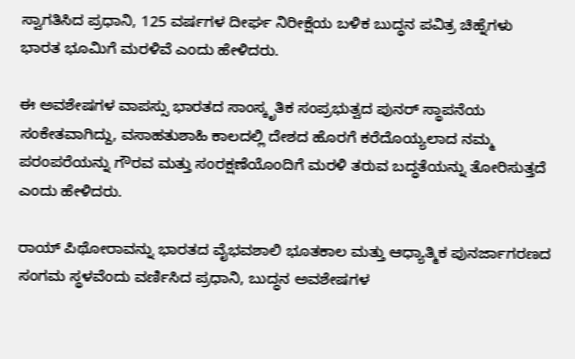ಸ್ವಾಗತಿಸಿದ ಪ್ರಧಾನಿ, 125 ವರ್ಷಗಳ ದೀರ್ಘ ನಿರೀಕ್ಷೆಯ ಬಳಿಕ ಬುದ್ಧನ ಪವಿತ್ರ ಚಿಹ್ನೆಗಳು ಭಾರತ ಭೂಮಿಗೆ ಮರಳಿವೆ ಎಂದು ಹೇಳಿದರು.

ಈ ಅವಶೇಷಗಳ ವಾಪಸ್ಸು ಭಾರತದ ಸಾಂಸ್ಕೃತಿಕ ಸಂಪ್ರಭುತ್ವದ ಪುನರ್ ಸ್ಥಾಪನೆಯ ಸಂಕೇತವಾಗಿದ್ದು, ವಸಾಹತುಶಾಹಿ ಕಾಲದಲ್ಲಿ ದೇಶದ ಹೊರಗೆ ಕರೆದೊಯ್ಯಲಾದ ನಮ್ಮ ಪರಂಪರೆಯನ್ನು ಗೌರವ ಮತ್ತು ಸಂರಕ್ಷಣೆಯೊಂದಿಗೆ ಮರಳಿ ತರುವ ಬದ್ಧತೆಯನ್ನು ತೋರಿಸುತ್ತದೆ ಎಂದು ಹೇಳಿದರು.

ರಾಯ್ ಪಿಥೋರಾವನ್ನು ಭಾರತದ ವೈಭವಶಾಲಿ ಭೂತಕಾಲ ಮತ್ತು ಆಧ್ಯಾತ್ಮಿಕ ಪುನರ್ಜಾಗರಣದ ಸಂಗಮ ಸ್ಥಳವೆಂದು ವರ್ಣಿಸಿದ ಪ್ರಧಾನಿ, ಬುದ್ಧನ ಅವಶೇಷಗಳ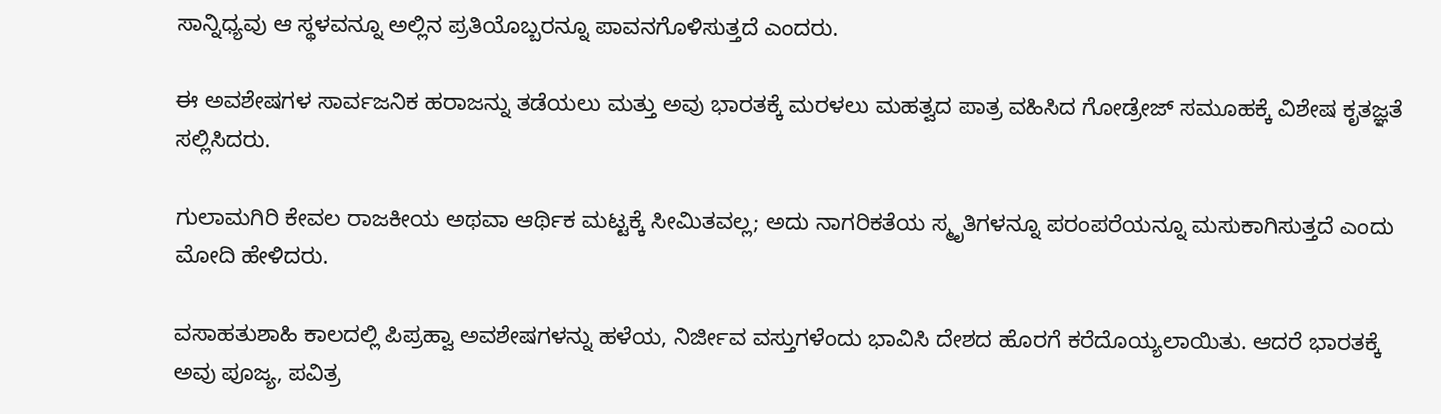ಸಾನ್ನಿಧ್ಯವು ಆ ಸ್ಥಳವನ್ನೂ ಅಲ್ಲಿನ ಪ್ರತಿಯೊಬ್ಬರನ್ನೂ ಪಾವನಗೊಳಿಸುತ್ತದೆ ಎಂದರು.

ಈ ಅವಶೇಷಗಳ ಸಾರ್ವಜನಿಕ ಹರಾಜನ್ನು ತಡೆಯಲು ಮತ್ತು ಅವು ಭಾರತಕ್ಕೆ ಮರಳಲು ಮಹತ್ವದ ಪಾತ್ರ ವಹಿಸಿದ ಗೋಡ್ರೇಜ್ ಸಮೂಹಕ್ಕೆ ವಿಶೇಷ ಕೃತಜ್ಞತೆ ಸಲ್ಲಿಸಿದರು.

ಗುಲಾಮಗಿರಿ ಕೇವಲ ರಾಜಕೀಯ ಅಥವಾ ಆರ್ಥಿಕ ಮಟ್ಟಕ್ಕೆ ಸೀಮಿತವಲ್ಲ; ಅದು ನಾಗರಿಕತೆಯ ಸ್ಮೃತಿಗಳನ್ನೂ ಪರಂಪರೆಯನ್ನೂ ಮಸುಕಾಗಿಸುತ್ತದೆ ಎಂದು ಮೋದಿ ಹೇಳಿದರು.

ವಸಾಹತುಶಾಹಿ ಕಾಲದಲ್ಲಿ ಪಿಪ್ರಹ್ವಾ ಅವಶೇಷಗಳನ್ನು ಹಳೆಯ, ನಿರ್ಜೀವ ವಸ್ತುಗಳೆಂದು ಭಾವಿಸಿ ದೇಶದ ಹೊರಗೆ ಕರೆದೊಯ್ಯಲಾಯಿತು. ಆದರೆ ಭಾರತಕ್ಕೆ ಅವು ಪೂಜ್ಯ, ಪವಿತ್ರ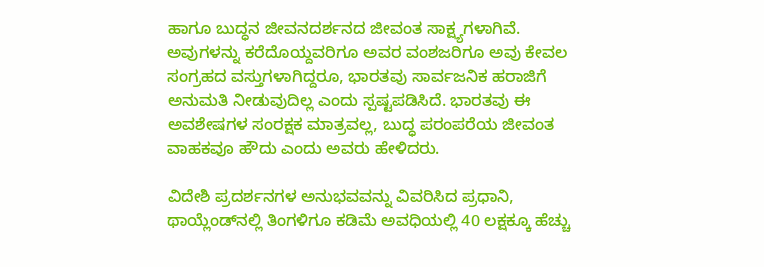ಹಾಗೂ ಬುದ್ಧನ ಜೀವನದರ್ಶನದ ಜೀವಂತ ಸಾಕ್ಷ್ಯಗಳಾಗಿವೆ. ಅವುಗಳನ್ನು ಕರೆದೊಯ್ದವರಿಗೂ ಅವರ ವಂಶಜರಿಗೂ ಅವು ಕೇವಲ ಸಂಗ್ರಹದ ವಸ್ತುಗಳಾಗಿದ್ದರೂ, ಭಾರತವು ಸಾರ್ವಜನಿಕ ಹರಾಜಿಗೆ ಅನುಮತಿ ನೀಡುವುದಿಲ್ಲ ಎಂದು ಸ್ಪಷ್ಟಪಡಿಸಿದೆ. ಭಾರತವು ಈ ಅವಶೇಷಗಳ ಸಂರಕ್ಷಕ ಮಾತ್ರವಲ್ಲ, ಬುದ್ಧ ಪರಂಪರೆಯ ಜೀವಂತ ವಾಹಕವೂ ಹೌದು ಎಂದು ಅವರು ಹೇಳಿದರು.

ವಿದೇಶಿ ಪ್ರದರ್ಶನಗಳ ಅನುಭವವನ್ನು ವಿವರಿಸಿದ ಪ್ರಧಾನಿ, ಥಾಯ್ಲೆಂಡ್‌ನಲ್ಲಿ ತಿಂಗಳಿಗೂ ಕಡಿಮೆ ಅವಧಿಯಲ್ಲಿ 40 ಲಕ್ಷಕ್ಕೂ ಹೆಚ್ಚು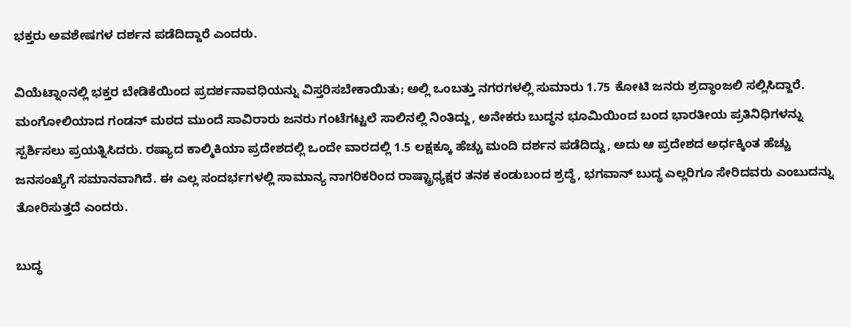ಭಕ್ತರು ಅವಶೇಷಗಳ ದರ್ಶನ ಪಡೆದಿದ್ದಾರೆ ಎಂದರು.

ವಿಯೆಟ್ನಾಂನಲ್ಲಿ ಭಕ್ತರ ಬೇಡಿಕೆಯಿಂದ ಪ್ರದರ್ಶನಾವಧಿಯನ್ನು ವಿಸ್ತರಿಸಬೇಕಾಯಿತು; ಅಲ್ಲಿ ಒಂಬತ್ತು ನಗರಗಳಲ್ಲಿ ಸುಮಾರು 1.75 ಕೋಟಿ ಜನರು ಶ್ರದ್ಧಾಂಜಲಿ ಸಲ್ಲಿಸಿದ್ದಾರೆ. ಮಂಗೋಲಿಯಾದ ಗಂಡನ್ ಮಠದ ಮುಂದೆ ಸಾವಿರಾರು ಜನರು ಗಂಟೆಗಟ್ಟಲೆ ಸಾಲಿನಲ್ಲಿ ನಿಂತಿದ್ದು, ಅನೇಕರು ಬುದ್ಧನ ಭೂಮಿಯಿಂದ ಬಂದ ಭಾರತೀಯ ಪ್ರತಿನಿಧಿಗಳನ್ನು ಸ್ಪರ್ಶಿಸಲು ಪ್ರಯತ್ನಿಸಿದರು. ರಷ್ಯಾದ ಕಾಲ್ಮಿಕಿಯಾ ಪ್ರದೇಶದಲ್ಲಿ ಒಂದೇ ವಾರದಲ್ಲಿ 1.5 ಲಕ್ಷಕ್ಕೂ ಹೆಚ್ಚು ಮಂದಿ ದರ್ಶನ ಪಡೆದಿದ್ದು, ಅದು ಆ ಪ್ರದೇಶದ ಅರ್ಧಕ್ಕಿಂತ ಹೆಚ್ಚು ಜನಸಂಖ್ಯೆಗೆ ಸಮಾನವಾಗಿದೆ. ಈ ಎಲ್ಲ ಸಂದರ್ಭಗಳಲ್ಲಿ ಸಾಮಾನ್ಯ ನಾಗರಿಕರಿಂದ ರಾಷ್ಟ್ರಾಧ್ಯಕ್ಷರ ತನಕ ಕಂಡುಬಂದ ಶ್ರದ್ಧೆ, ಭಗವಾನ್ ಬುದ್ಧ ಎಲ್ಲರಿಗೂ ಸೇರಿದವರು ಎಂಬುದನ್ನು ತೋರಿಸುತ್ತದೆ ಎಂದರು.

ಬುದ್ಧ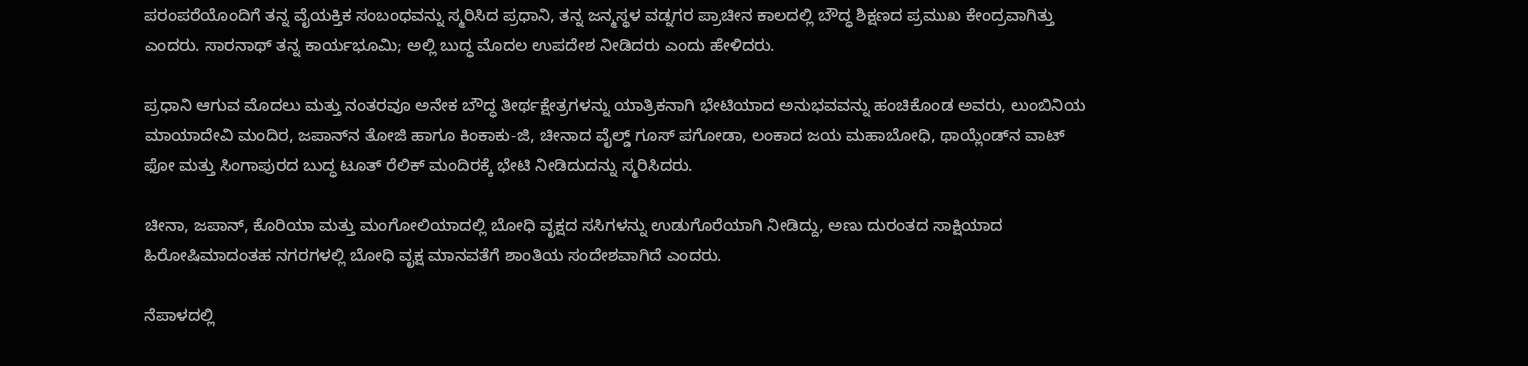ಪರಂಪರೆಯೊಂದಿಗೆ ತನ್ನ ವೈಯಕ್ತಿಕ ಸಂಬಂಧವನ್ನು ಸ್ಮರಿಸಿದ ಪ್ರಧಾನಿ, ತನ್ನ ಜನ್ಮಸ್ಥಳ ವಡ್ನಗರ ಪ್ರಾಚೀನ ಕಾಲದಲ್ಲಿ ಬೌದ್ಧ ಶಿಕ್ಷಣದ ಪ್ರಮುಖ ಕೇಂದ್ರವಾಗಿತ್ತು ಎಂದರು. ಸಾರನಾಥ್ ತನ್ನ ಕಾರ್ಯಭೂಮಿ; ಅಲ್ಲಿ ಬುದ್ಧ ಮೊದಲ ಉಪದೇಶ ನೀಡಿದರು ಎಂದು ಹೇಳಿದರು.

ಪ್ರಧಾನಿ ಆಗುವ ಮೊದಲು ಮತ್ತು ನಂತರವೂ ಅನೇಕ ಬೌದ್ಧ ತೀರ್ಥಕ್ಷೇತ್ರಗಳನ್ನು ಯಾತ್ರಿಕನಾಗಿ ಭೇಟಿಯಾದ ಅನುಭವವನ್ನು ಹಂಚಿಕೊಂಡ ಅವರು, ಲುಂಬಿನಿಯ ಮಾಯಾದೇವಿ ಮಂದಿರ, ಜಪಾನ್‌ನ ತೋಜಿ ಹಾಗೂ ಕಿಂಕಾಕು-ಜಿ, ಚೀನಾದ ವೈಲ್ಡ್ ಗೂಸ್ ಪಗೋಡಾ, ಲಂಕಾದ ಜಯ ಮಹಾಬೋಧಿ, ಥಾಯ್ಲೆಂಡ್‌ನ ವಾಟ್ ಫೋ ಮತ್ತು ಸಿಂಗಾಪುರದ ಬುದ್ಧ ಟೂತ್ ರೆಲಿಕ್ ಮಂದಿರಕ್ಕೆ ಭೇಟಿ ನೀಡಿದುದನ್ನು ಸ್ಮರಿಸಿದರು.

ಚೀನಾ, ಜಪಾನ್, ಕೊರಿಯಾ ಮತ್ತು ಮಂಗೋಲಿಯಾದಲ್ಲಿ ಬೋಧಿ ವೃಕ್ಷದ ಸಸಿಗಳನ್ನು ಉಡುಗೊರೆಯಾಗಿ ನೀಡಿದ್ದು, ಅಣು ದುರಂತದ ಸಾಕ್ಷಿಯಾದ ಹಿರೋಷಿಮಾದಂತಹ ನಗರಗಳಲ್ಲಿ ಬೋಧಿ ವೃಕ್ಷ ಮಾನವತೆಗೆ ಶಾಂತಿಯ ಸಂದೇಶವಾಗಿದೆ ಎಂದರು.

ನೆಪಾಳದಲ್ಲಿ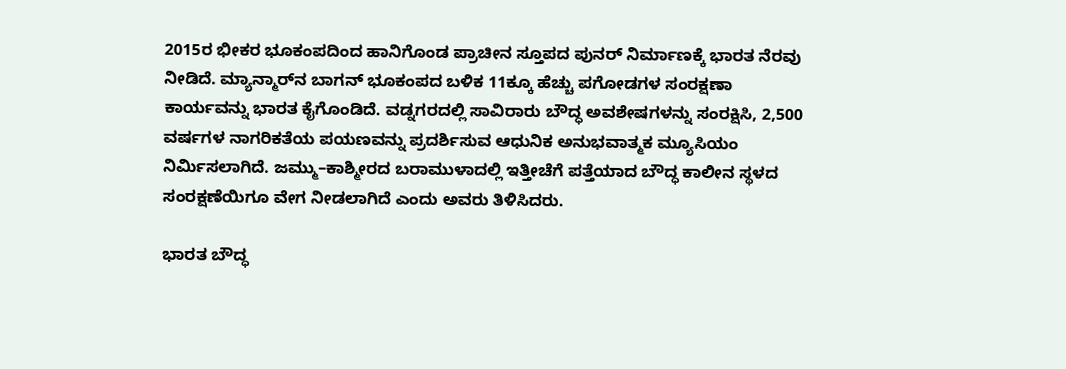2015ರ ಭೀಕರ ಭೂಕಂಪದಿಂದ ಹಾನಿಗೊಂಡ ಪ್ರಾಚೀನ ಸ್ತೂಪದ ಪುನರ್ ನಿರ್ಮಾಣಕ್ಕೆ ಭಾರತ ನೆರವು ನೀಡಿದೆ. ಮ್ಯಾನ್ಮಾರ್‌ನ ಬಾಗನ್ ಭೂಕಂಪದ ಬಳಿಕ 11ಕ್ಕೂ ಹೆಚ್ಚು ಪಗೋಡಗಳ ಸಂರಕ್ಷಣಾ ಕಾರ್ಯವನ್ನು ಭಾರತ ಕೈಗೊಂಡಿದೆ. ವಡ್ನಗರದಲ್ಲಿ ಸಾವಿರಾರು ಬೌದ್ಧ ಅವಶೇಷಗಳನ್ನು ಸಂರಕ್ಷಿಸಿ, 2,500 ವರ್ಷಗಳ ನಾಗರಿಕತೆಯ ಪಯಣವನ್ನು ಪ್ರದರ್ಶಿಸುವ ಆಧುನಿಕ ಅನುಭವಾತ್ಮಕ ಮ್ಯೂಸಿಯಂ ನಿರ್ಮಿಸಲಾಗಿದೆ. ಜಮ್ಮು–ಕಾಶ್ಮೀರದ ಬರಾಮುಳಾದಲ್ಲಿ ಇತ್ತೀಚೆಗೆ ಪತ್ತೆಯಾದ ಬೌದ್ಧ ಕಾಲೀನ ಸ್ಥಳದ ಸಂರಕ್ಷಣೆಯಿಗೂ ವೇಗ ನೀಡಲಾಗಿದೆ ಎಂದು ಅವರು ತಿಳಿಸಿದರು.

ಭಾರತ ಬೌದ್ಧ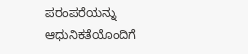ಪರಂಪರೆಯನ್ನು ಆಧುನಿಕತೆಯೊಂದಿಗೆ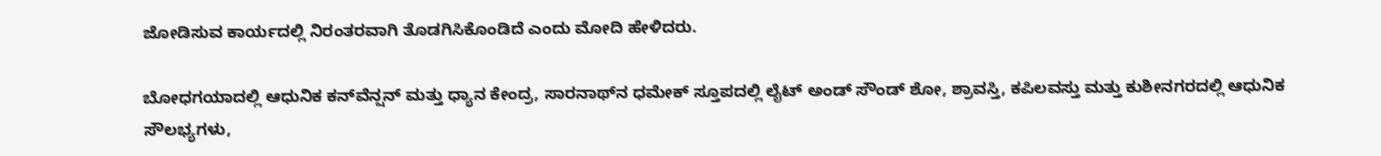ಜೋಡಿಸುವ ಕಾರ್ಯದಲ್ಲಿ ನಿರಂತರವಾಗಿ ತೊಡಗಿಸಿಕೊಂಡಿದೆ ಎಂದು ಮೋದಿ ಹೇಳಿದರು.

ಬೋಧಗಯಾದಲ್ಲಿ ಆಧುನಿಕ ಕನ್‌ವೆನ್ಷನ್ ಮತ್ತು ಧ್ಯಾನ ಕೇಂದ್ರ, ಸಾರನಾಥ್‌ನ ಧಮೇಕ್ ಸ್ತೂಪದಲ್ಲಿ ಲೈಟ್ ಅಂಡ್ ಸೌಂಡ್ ಶೋ, ಶ್ರಾವಸ್ತಿ, ಕಪಿಲವಸ್ತು ಮತ್ತು ಕುಶೀನಗರದಲ್ಲಿ ಆಧುನಿಕ ಸೌಲಭ್ಯಗಳು,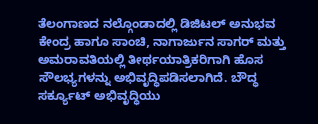ತೆಲಂಗಾಣದ ನಲ್ಗೊಂಡಾದಲ್ಲಿ ಡಿಜಿಟಲ್ ಅನುಭವ ಕೇಂದ್ರ ಹಾಗೂ ಸಾಂಚಿ, ನಾಗಾರ್ಜುನ ಸಾಗರ್ ಮತ್ತು ಅಮರಾವತಿಯಲ್ಲಿ ತೀರ್ಥಯಾತ್ರಿಕರಿಗಾಗಿ ಹೊಸ ಸೌಲಭ್ಯಗಳನ್ನು ಅಭಿವೃದ್ಧಿಪಡಿಸಲಾಗಿದೆ. ಬೌದ್ಧ ಸರ್ಕ್ಯೂಟ್ ಅಭಿವೃದ್ಧಿಯು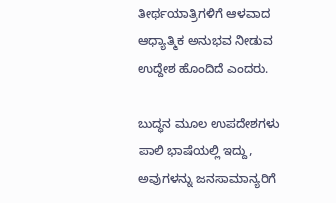ತೀರ್ಥಯಾತ್ರಿಗಳಿಗೆ ಆಳವಾದ ಆಧ್ಯಾತ್ಮಿಕ ಅನುಭವ ನೀಡುವ ಉದ್ದೇಶ ಹೊಂದಿದೆ ಎಂದರು.

ಬುದ್ಧನ ಮೂಲ ಉಪದೇಶಗಳು ಪಾಲಿ ಭಾಷೆಯಲ್ಲಿ ಇದ್ದು, ಅವುಗಳನ್ನು ಜನಸಾಮಾನ್ಯರಿಗೆ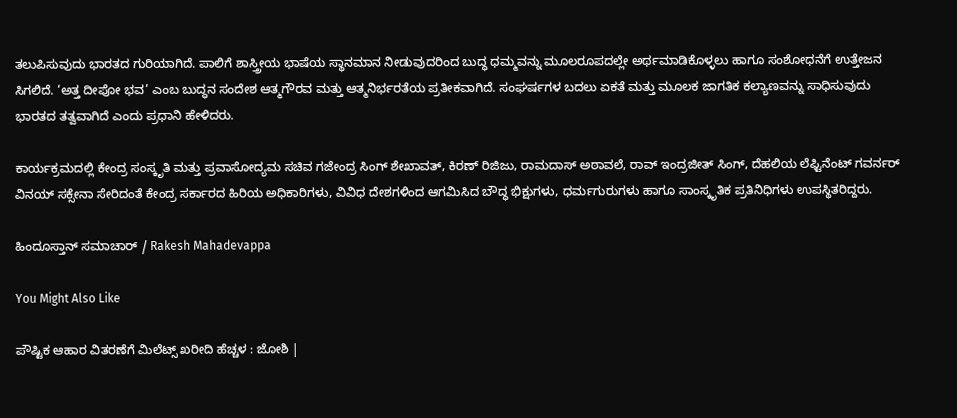ತಲುಪಿಸುವುದು ಭಾರತದ ಗುರಿಯಾಗಿದೆ. ಪಾಲಿಗೆ ಶಾಸ್ತ್ರೀಯ ಭಾಷೆಯ ಸ್ಥಾನಮಾನ ನೀಡುವುದರಿಂದ ಬುದ್ಧ ಧಮ್ಮವನ್ನು ಮೂಲರೂಪದಲ್ಲೇ ಅರ್ಥಮಾಡಿಕೊಳ್ಳಲು ಹಾಗೂ ಸಂಶೋಧನೆಗೆ ಉತ್ತೇಜನ ಸಿಗಲಿದೆ. ‘ಅತ್ತ ದೀಪೋ ಭವ’ ಎಂಬ ಬುದ್ಧನ ಸಂದೇಶ ಆತ್ಮಗೌರವ ಮತ್ತು ಆತ್ಮನಿರ್ಭರತೆಯ ಪ್ರತೀಕವಾಗಿದೆ. ಸಂಘರ್ಷಗಳ ಬದಲು ಏಕತೆ ಮತ್ತು ಮೂಲಕ ಜಾಗತಿಕ ಕಲ್ಯಾಣವನ್ನು ಸಾಧಿಸುವುದು ಭಾರತದ ತತ್ವವಾಗಿದೆ ಎಂದು ಪ್ರಧಾನಿ ಹೇಳಿದರು.

ಕಾರ್ಯಕ್ರಮದಲ್ಲಿ ಕೇಂದ್ರ ಸಂಸ್ಕೃತಿ ಮತ್ತು ಪ್ರವಾಸೋದ್ಯಮ ಸಚಿವ ಗಜೇಂದ್ರ ಸಿಂಗ್ ಶೇಖಾವತ್, ಕಿರಣ್ ರಿಜಿಜು, ರಾಮದಾಸ್ ಅಠಾವಲೆ, ರಾವ್ ಇಂದ್ರಜೀತ್ ಸಿಂಗ್, ದೆಹಲಿಯ ಲೆಫ್ಟಿನೆಂಟ್ ಗವರ್ನರ್ ವಿನಯ್ ಸಕ್ಸೇನಾ ಸೇರಿದಂತೆ ಕೇಂದ್ರ ಸರ್ಕಾರದ ಹಿರಿಯ ಅಧಿಕಾರಿಗಳು, ವಿವಿಧ ದೇಶಗಳಿಂದ ಆಗಮಿಸಿದ ಬೌದ್ಧ ಭಿಕ್ಷುಗಳು, ಧರ್ಮಗುರುಗಳು ಹಾಗೂ ಸಾಂಸ್ಕೃತಿಕ ಪ್ರತಿನಿಧಿಗಳು ಉಪಸ್ಥಿತರಿದ್ದರು.

ಹಿಂದೂಸ್ತಾನ್ ಸಮಾಚಾರ್ / Rakesh Mahadevappa

You Might Also Like

ಪೌಷ್ಟಿಕ ಆಹಾರ ವಿತರಣೆಗೆ ಮಿಲೆಟ್ಸ್ ಖರೀದಿ ಹೆಚ್ಚಳ : ಜೋಶಿ |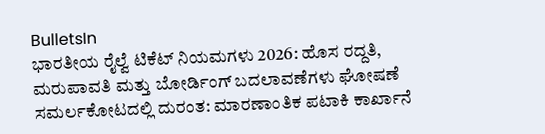BulletsIn
ಭಾರತೀಯ ರೈಲ್ವೆ ಟಿಕೆಟ್ ನಿಯಮಗಳು 2026: ಹೊಸ ರದ್ದತಿ, ಮರುಪಾವತಿ ಮತ್ತು ಬೋರ್ಡಿಂಗ್ ಬದಲಾವಣೆಗಳು ಘೋಷಣೆ
ಸಮರ್ಲಕೋಟದಲ್ಲಿ ದುರಂತ: ಮಾರಣಾಂತಿಕ ಪಟಾಕಿ ಕಾರ್ಖಾನೆ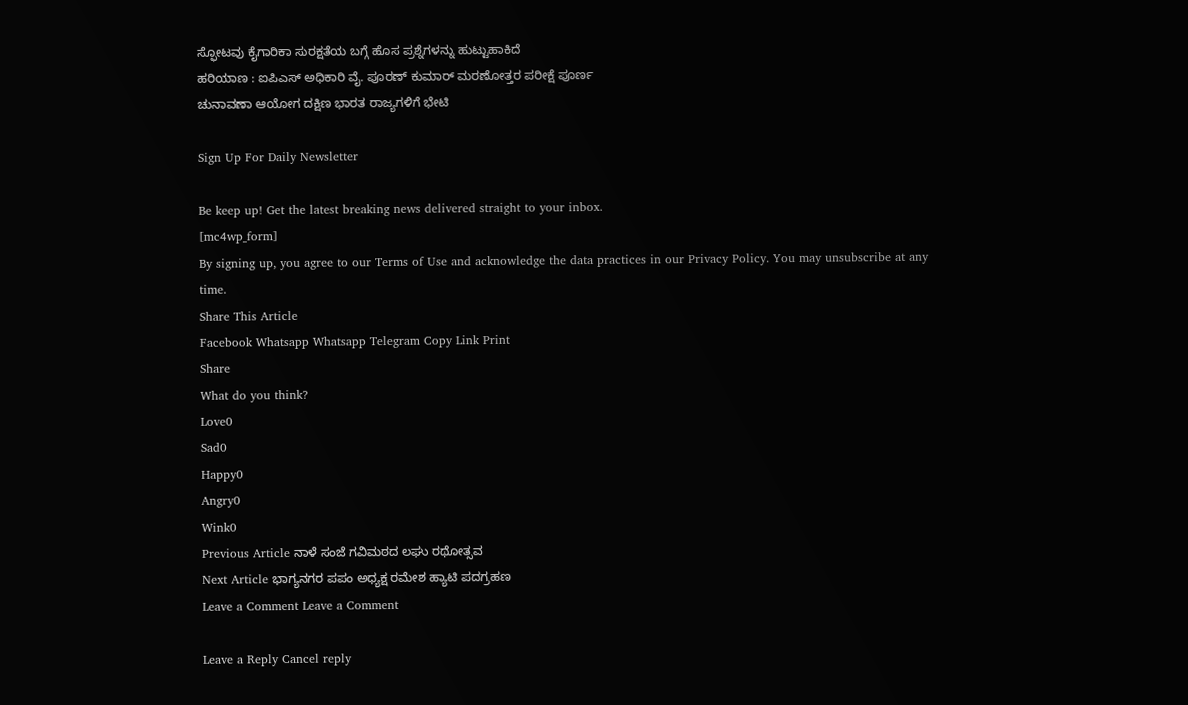ಸ್ಫೋಟವು ಕೈಗಾರಿಕಾ ಸುರಕ್ಷತೆಯ ಬಗ್ಗೆ ಹೊಸ ಪ್ರಶ್ನೆಗಳನ್ನು ಹುಟ್ಟುಹಾಕಿದೆ
ಹರಿಯಾಣ : ಐಪಿಎಸ್ ಅಧಿಕಾರಿ ವೈ. ಪೂರಣ್ ಕುಮಾರ್ ಮರಣೋತ್ತರ ಪರೀಕ್ಷೆ ಪೂರ್ಣ
ಚುನಾವಣಾ ಆಯೋಗ ದಕ್ಷಿಣ ಭಾರತ ರಾಜ್ಯಗಳಿಗೆ ಭೇಟಿ

Sign Up For Daily Newsletter

Be keep up! Get the latest breaking news delivered straight to your inbox.
[mc4wp_form]
By signing up, you agree to our Terms of Use and acknowledge the data practices in our Privacy Policy. You may unsubscribe at any time.
Share This Article
Facebook Whatsapp Whatsapp Telegram Copy Link Print
Share
What do you think?
Love0
Sad0
Happy0
Angry0
Wink0
Previous Article ನಾಳೆ ಸಂಜೆ ಗವಿಮಠದ ಲಘು ರಥೋತ್ಸವ
Next Article ಭಾಗ್ಯನಗರ ಪಪಂ ಅಧ್ಯಕ್ಷ ರಮೇಶ ಹ್ಯಾಟಿ ಪದಗ್ರಹಣ
Leave a Comment Leave a Comment

Leave a Reply Cancel reply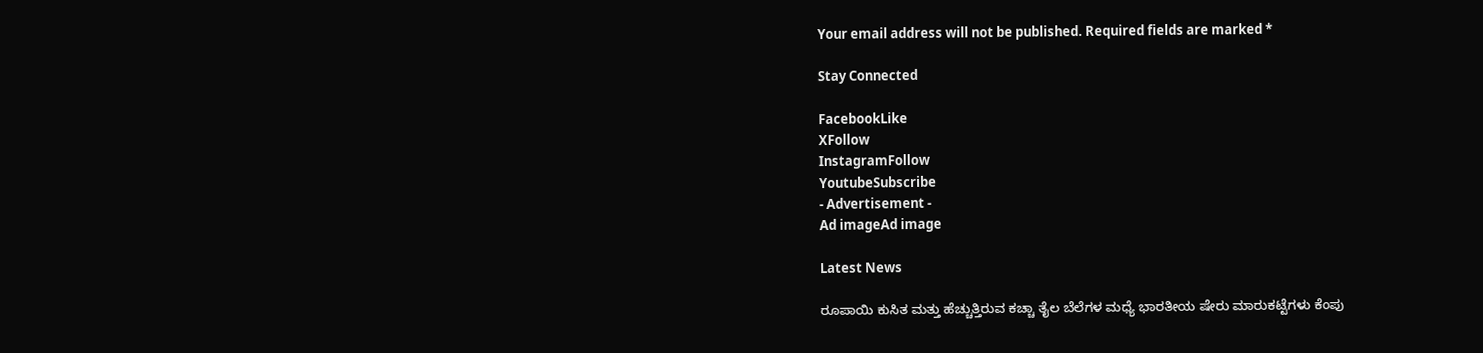Your email address will not be published. Required fields are marked *

Stay Connected

FacebookLike
XFollow
InstagramFollow
YoutubeSubscribe
- Advertisement -
Ad imageAd image

Latest News

ರೂಪಾಯಿ ಕುಸಿತ ಮತ್ತು ಹೆಚ್ಚುತ್ತಿರುವ ಕಚ್ಚಾ ತೈಲ ಬೆಲೆಗಳ ಮಧ್ಯೆ ಭಾರತೀಯ ಷೇರು ಮಾರುಕಟ್ಟೆಗಳು ಕೆಂಪು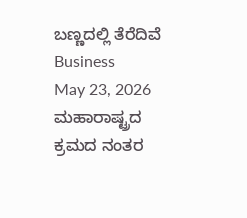ಬಣ್ಣದಲ್ಲಿ ತೆರೆದಿವೆ
Business
May 23, 2026
ಮಹಾರಾಷ್ಟ್ರದ ಕ್ರಮದ ನಂತರ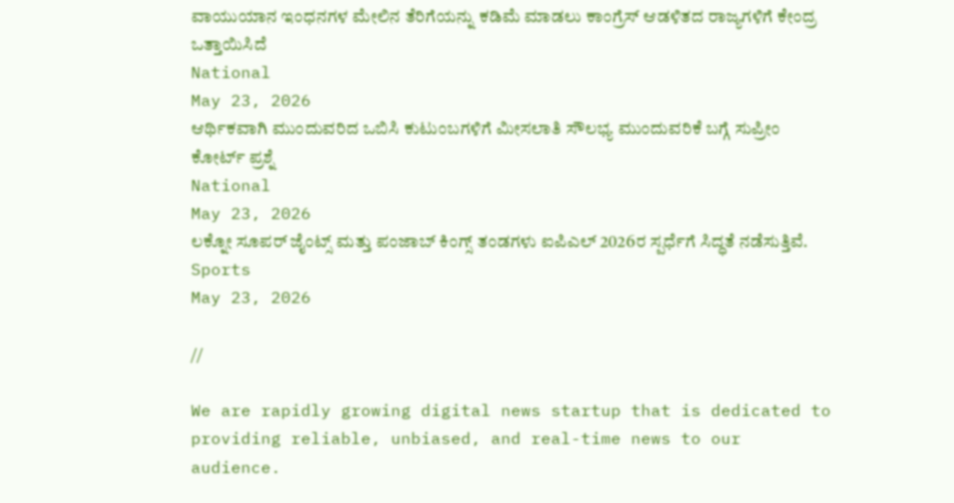ವಾಯುಯಾನ ಇಂಧನಗಳ ಮೇಲಿನ ತೆರಿಗೆಯನ್ನು ಕಡಿಮೆ ಮಾಡಲು ಕಾಂಗ್ರೆಸ್ ಆಡಳಿತದ ರಾಜ್ಯಗಳಿಗೆ ಕೇಂದ್ರ ಒತ್ತಾಯಿಸಿದೆ
National
May 23, 2026
ಆರ್ಥಿಕವಾಗಿ ಮುಂದುವರಿದ ಒಬಿಸಿ ಕುಟುಂಬಗಳಿಗೆ ಮೀಸಲಾತಿ ಸೌಲಭ್ಯ ಮುಂದುವರಿಕೆ ಬಗ್ಗೆ ಸುಪ್ರೀಂ ಕೋರ್ಟ್ ಪ್ರಶ್ನೆ
National
May 23, 2026
ಲಕ್ನೋ ಸೂಪರ್ ಜೈಂಟ್ಸ್ ಮತ್ತು ಪಂಜಾಬ್ ಕಿಂಗ್ಸ್ ತಂಡಗಳು ಐಪಿಎಲ್ 2026ರ ಸ್ಪರ್ಧೆಗೆ ಸಿದ್ಧತೆ ನಡೆಸುತ್ತಿವೆ.
Sports
May 23, 2026

//

We are rapidly growing digital news startup that is dedicated to providing reliable, unbiased, and real-time news to our audience.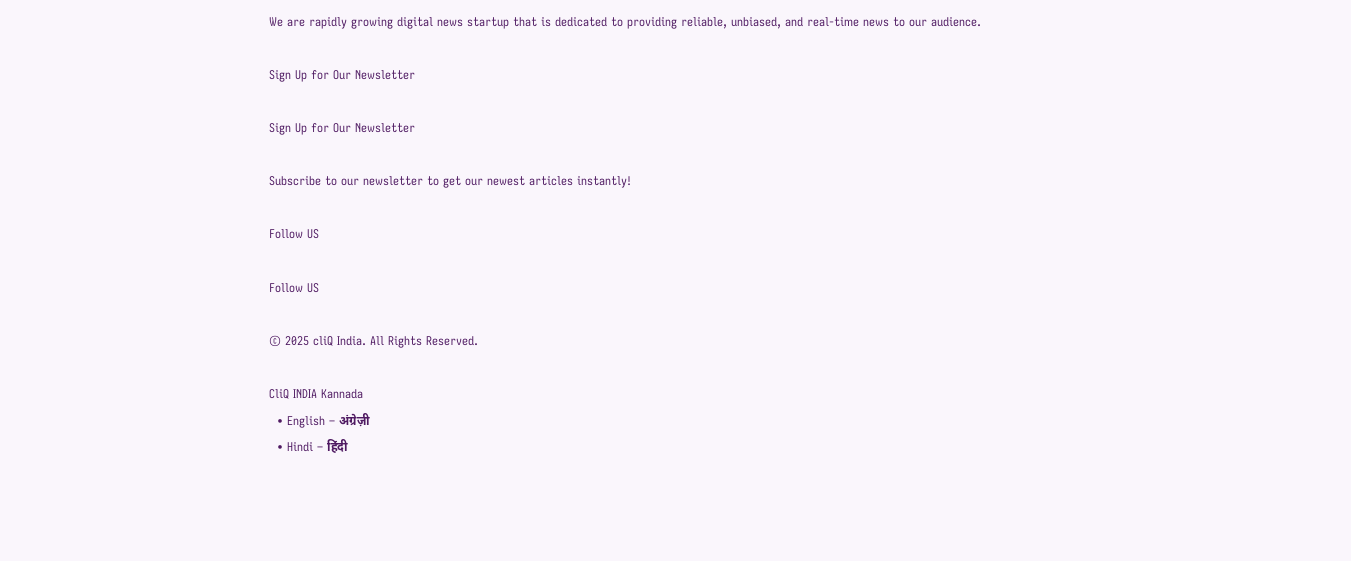We are rapidly growing digital news startup that is dedicated to providing reliable, unbiased, and real-time news to our audience.

Sign Up for Our Newsletter

Sign Up for Our Newsletter

Subscribe to our newsletter to get our newest articles instantly!

Follow US

Follow US

© 2025 cliQ India. All Rights Reserved.

CliQ INDIA Kannada
  • English – अंग्रेज़ी
  • Hindi – हिंदी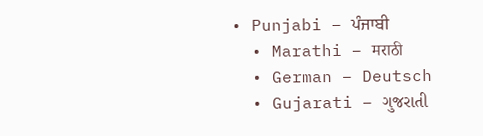• Punjabi – ਪੰਜਾਬੀ
  • Marathi – मराठी
  • German – Deutsch
  • Gujarati – ગુજરાતી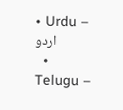• Urdu – اردو
  • Telugu –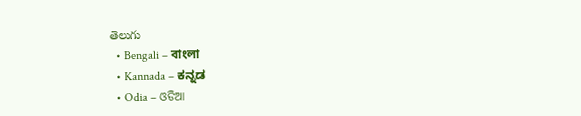తెలుగు
  • Bengali – বাংলা
  • Kannada – ಕನ್ನಡ
  • Odia – ଓଡିଆ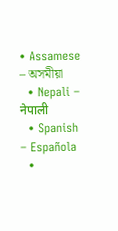• Assamese – অসমীয়া
  • Nepali – नेपाली
  • Spanish – Española
  •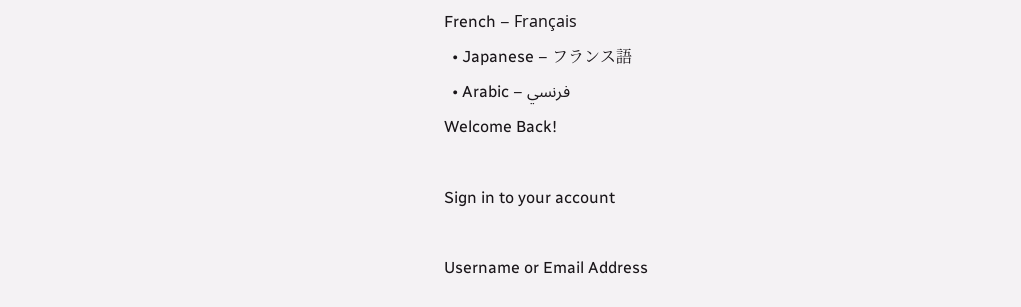French – Français
  • Japanese – フランス語
  • Arabic – فرنسي
Welcome Back!

Sign in to your account

Username or Email Address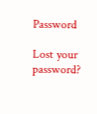Password

Lost your password?